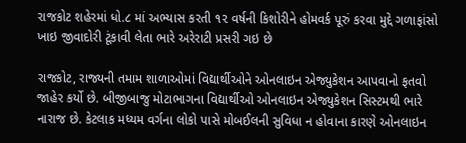રાજકોટ શહેરમાં ધો.૮ માં અભ્યાસ કરતી ૧૨ વર્ષની કિશોરીને હોમવર્ક પૂરું કરવા મુદ્દે ગળાફાંસો ખાઇ જીવાદોરી ટૂંકાવી લેતા ભારે અરેરાટી પ્રસરી ગઇ છે

રાજકોટ, રાજ્યની તમામ શાળાઓમાં વિદ્યાર્થીઓને ઓનલાઇન એજ્યુકેશન આપવાનો ફતવો જાહેર કર્યો છે. બીજીબાજુ મોટાભાગના વિદ્યાર્થીઓ ઓનલાઇન એજ્યુકેશન સિસ્ટમથી ભારે નારાજ છે. કેટલાક મધ્યમ વર્ગના લોકો પાસે મોબઈલની સુવિધા ન હોવાના કારણે ઓનલાઇન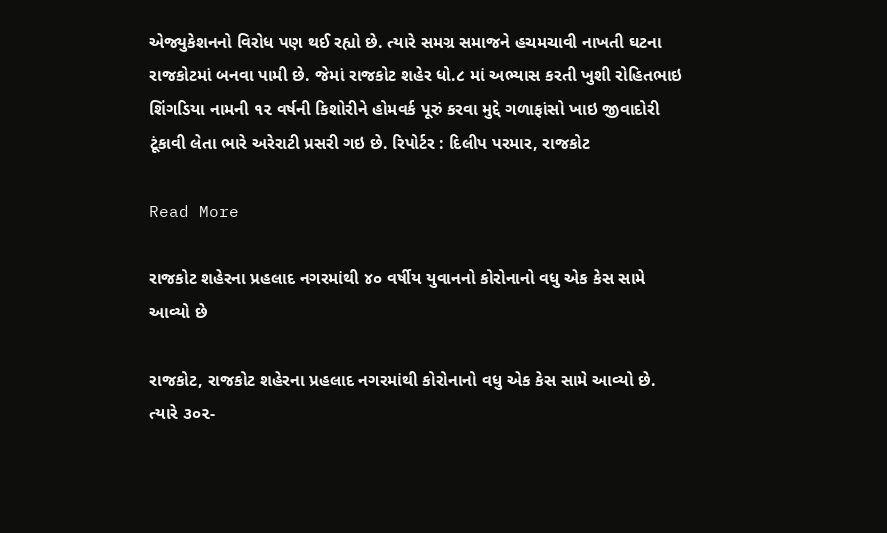એજ્યુકેશનનો વિરોધ પણ થઈ રહ્યો છે. ત્યારે સમગ્ર સમાજને હચમચાવી નાખતી ઘટના રાજકોટમાં બનવા પામી છે. જેમાં રાજકોટ શહેર ધો.૮ માં અભ્યાસ કરતી ખુશી રોહિતભાઇ શિંગડિયા નામની ૧૨ વર્ષની કિશોરીને હોમવર્ક પૂરું કરવા મુદ્દે ગળાફાંસો ખાઇ જીવાદોરી ટૂંકાવી લેતા ભારે અરેરાટી પ્રસરી ગઇ છે. રિપોર્ટર : દિલીપ પરમાર, રાજકોટ

Read More

રાજકોટ શહેરના પ્રહલાદ નગરમાંથી ૪૦ વર્ષીય યુવાનનો કોરોનાનો વધુ એક કેસ સામે આવ્યો છે

રાજકોટ, રાજકોટ શહેરના પ્રહલાદ નગરમાંથી કોરોનાનો વધુ એક કેસ સામે આવ્યો છે. ત્યારે ૩૦૨-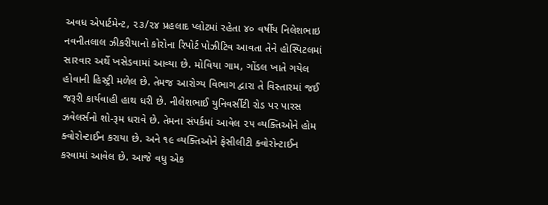અવધ એપાર્ટમેન્ટ, ૨૩/૨૪ પ્રહલાદ પ્લોટમાં રહેતા ૪૦ વર્ષીય નિલેશભાઇ નવનીતલાલ ઝીકરીયાનો કોરોના રિપોર્ટ પોઝીટિવ આવતા તેને હોસ્પિટલમાં સારવાર અર્થે ખસેડવામાં આવ્યા છે. મોવિયા ગામ, ગોંડલ ખાતે ગયેલ હોવાની હિસ્ટ્રી મળેલ છે. તેમજ આરોગ્ય વિભાગ દ્વારા તે વિસ્તારમાં જઈ જરૂરી કાર્યવાહી હાથ ધરી છે. નીલેશભાઈ યુનિવર્સીટી રોડ પર પારસ ઝવેલર્સનો શો-રૂમ ધરાવે છે. તેમના સંપર્કમાં આવેલ ૨૫ વ્યક્તિઓને હોમ ક્વોરોન્ટાઈન કરાયા છે. અને ૧૯ વ્યક્તિઓને ફેસીલીટી ક્વોરોન્ટાઈન કરવામાં આવેલ છે. આજે વધુ એક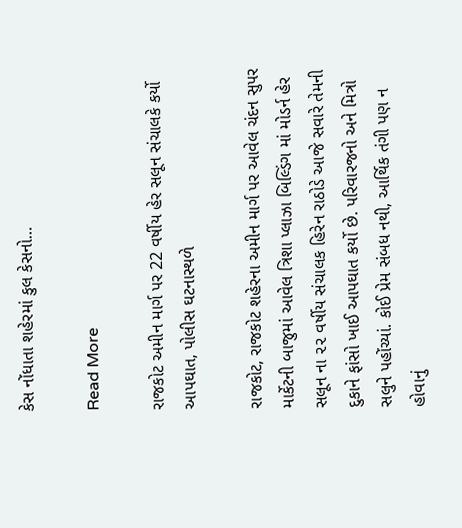કેસ નોંધાતા શહેરમાં કુલ કેસનો…

Read More

રાજકોટ અમીન માર્ગ પર 22 વર્ષીય હેર સલૂન સંચાલકે કર્યો આપઘાત, પોલીસ ઘટનાસ્થળે

રાજકોટ, રાજકોટ શહેરના અમીન માર્ગ પર આવેલ ચંદન સુપર માર્કેટની બાજુમાં આવેલ ત્રિશા પ્લાઝા બિલ્ડિંગ માં મોડર્ન હેર સલૂન ના ૨૨ વર્ષીય સંચાલક હિરેન રાઠોડે આજે સવારે તેમની દુકાને ફાંસો ખાઈ આપઘાત કર્યો છે. પરિવારજનો અને મિત્રો સલુને પહોંચ્યાં. કોઈ પ્રેમ સંબધ નથી, આર્થિક તંગી પણ ન હોવાનું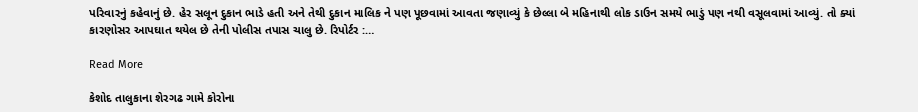પરિવારનું કહેવાનું છે. હેર સલૂન દુકાન ભાડે હતી અને તેથી દુકાન માલિક ને પણ પૂછવામાં આવતા જણાવ્યું કે છેલ્લા બે મહિનાથી લોક ડાઉન સમયે ભાડું પણ નથી વસૂલવામાં આવ્યું. તો ક્યાં કારણોસર આપઘાત થયેલ છે તેની પોલીસ તપાસ ચાલુ છે. રિપોર્ટર :…

Read More

કેશોદ તાલુકાના શેરગઢ ગામે કોરોના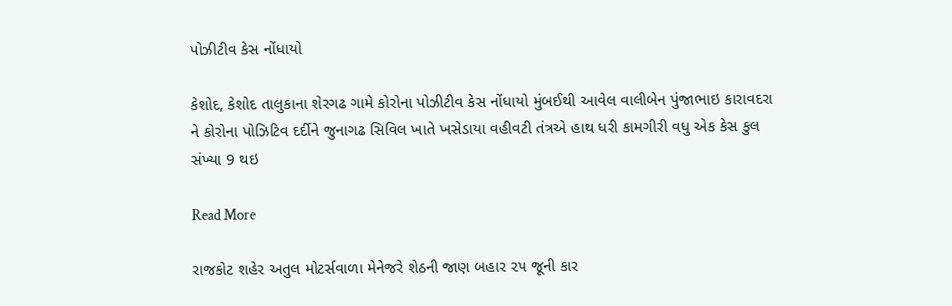પોઝીટીવ કેસ નોંધાયો

કેશોદ, કેશોદ તાલુકાના શેરગઢ ગામે કોરોના પોઝીટીવ કેસ નોંધાયો મુંબઈથી આવેલ વાલીબેન પુંજાભાઇ કારાવદરા ને કોરોના પોઝિટિવ દર્દીને જુનાગઢ સિવિલ ખાતે ખસેડાયા વહીવટી તંત્રએ હાથ ધરી કામગીરી વધુ એક કેસ કુલ સંખ્યા 9 થઇ

Read More

રાજકોટ શહેર અતુલ મોટર્સવાળા મેનેજરે શેઠની જાણ બહાર ૨૫ જૂની કાર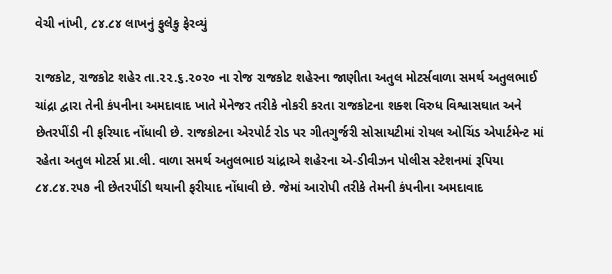વેચી નાંખી, ૮૪.૮૪ લાખનું ફુલેકુ ફેરવ્યું

રાજકોટ, રાજકોટ શહેર તા.૨૨.૬.૨૦૨૦ ના રોજ રાજકોટ શહેરના જાણીતા અતુલ મોટર્સવાળા સમર્થ અતુલભાઈ ચાંદ્રા દ્વારા તેની કંપનીના અમદાવાદ ખાતે મેનેજર તરીકે નોકરી કરતા રાજકોટના શક્શ વિરુધ વિશ્વાસઘાત અને છેતરપીંડી ની ફરિયાદ નોંધાવી છે. રાજકોટના એરપોર્ટ રોડ પર ગીતગુર્જરી સોસાયટીમાં રોયલ ઓચિંડ એપાર્ટમેન્ટ માં રહેતા અતુલ મોટર્સ પ્રા.લી. વાળા સમર્થ અતુલભાઇ ચાંદ્રાએ શહેરના એ-ડીવીઝન પોલીસ સ્ટેશનમાં રૂપિયા ૮૪.૮૪.૨૫૭ ની છેતરપીંડી થયાની ફરીયાદ નોંધાવી છે. જેમાં આરોપી તરીકે તેમની કંપનીના અમદાવાદ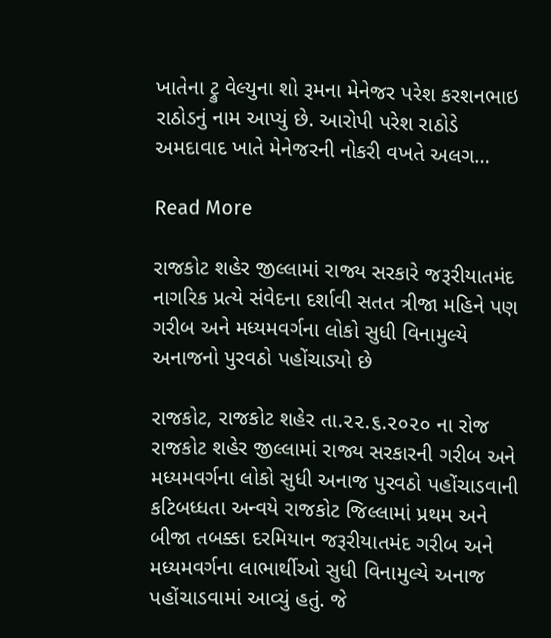ખાતેના ટ્રુ વેલ્યુના શો રૂમના મેનેજર પરેશ કરશનભાઇ રાઠોડનું નામ આપ્યું છે. આરોપી પરેશ રાઠોડે અમદાવાદ ખાતે મેનેજરની નોકરી વખતે અલગ…

Read More

રાજકોટ શહેર જીલ્લામાં રાજ્ય સરકારે જરૂરીયાતમંદ નાગરિક પ્રત્યે સંવેદના દર્શાવી સતત ત્રીજા મહિને પણ ગરીબ અને મધ્યમવર્ગના લોકો સુધી વિનામુલ્યે અનાજનો પુરવઠો પહોંચાડ્યો છે

રાજકોટ, રાજકોટ શહેર તા.૨૨.૬.૨૦૨૦ ના રોજ રાજકોટ શહેર જીલ્લામાં રાજ્ય સરકારની ગરીબ અને મધ્યમવર્ગના લોકો સુધી અનાજ પુરવઠો પહોંચાડવાની કટિબધ્ધતા અન્વયે રાજકોટ જિલ્લામાં પ્રથમ અને બીજા તબક્કા દરમિયાન જરૂરીયાતમંદ ગરીબ અને મધ્યમવર્ગના લાભાર્થીઓ સુધી વિનામુલ્યે અનાજ પહોંચાડવામાં આવ્યું હતું. જે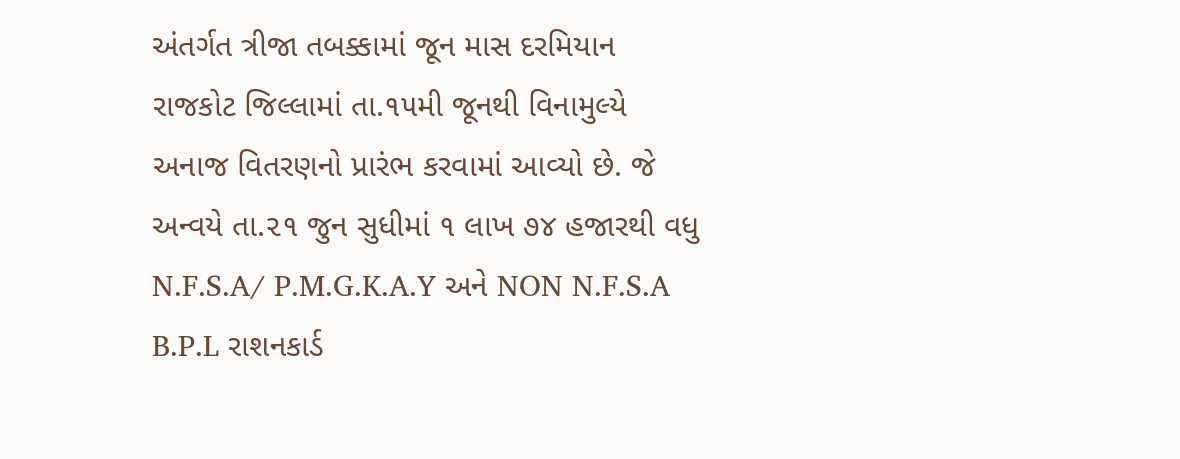અંતર્ગત ત્રીજા તબક્કામાં જૂન માસ દરમિયાન રાજકોટ જિલ્લામાં તા.૧૫મી જૂનથી વિનામુલ્યે અનાજ વિતરણનો પ્રારંભ કરવામાં આવ્યો છે. જે અન્વયે તા.૨૧ જુન સુધીમાં ૧ લાખ ૭૪ હજારથી વધુ N.F.S.A/ P.M.G.K.A.Y અને NON N.F.S.A B.P.L રાશનકાર્ડ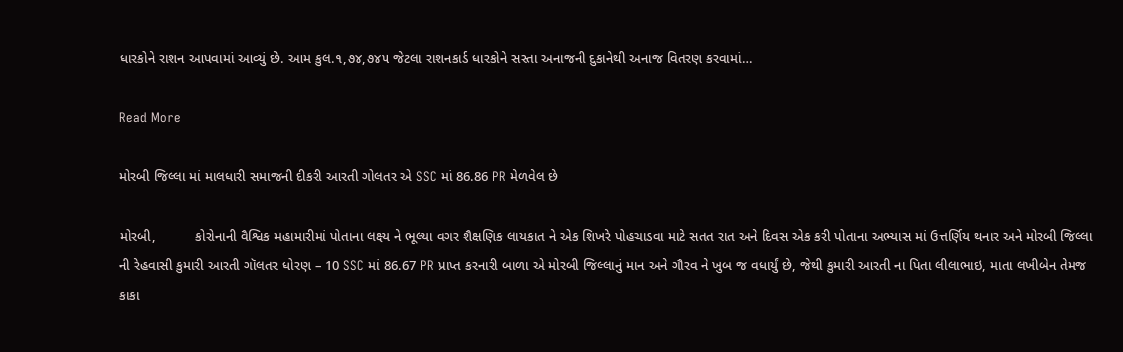ધારકોને રાશન આપવામાં આવ્યું છે. આમ કુલ.૧,૭૪,૭૪૫ જેટલા રાશનકાર્ડ ધારકોને સસ્તા અનાજની દુકાનેથી અનાજ વિતરણ કરવામાં…

Read More

મોરબી જિલ્લા માં માલધારી સમાજની દીકરી આરતી ગોલતર એ SSC માં 86.86 PR મેળવેલ છે

મોરબી,          કોરોનાની વૈશ્વિક મહામારીમાં પોતાના લક્ષ્ય ને ભૂલ્યા વગર શૈક્ષણિક લાયકાત ને એક શિખરે પોહચાડવા માટે સતત રાત અને દિવસ એક કરી પોતાના અભ્યાસ માં ઉત્તર્ણિય થનાર અને મોરબી જિલ્લા ની રેહવાસી કુમારી આરતી ગૉલતર ધોરણ – 10 SSC માં 86.67 PR પ્રાપ્ત કરનારી બાળા એ મોરબી જિલ્લાનું માન અને ગૌરવ ને ખુબ જ વધાર્યું છે, જેથી કુમારી આરતી ના પિતા લીલાભાઇ, માતા લખીબેન તેમજ કાકા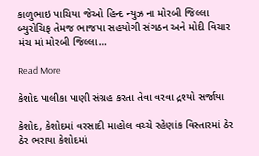કાળુભાઇ પાચિયા જેઓ હિન્દ ન્યુઝ ના મોરબી જિલ્લા બ્યુરોચિફ તેમજ ભાજપા સહયોગી સંગઠન અને મોદી વિચાર મંચ માં મોરબી જિલ્લા…

Read More

કેશોદ પાલીકા પાણી સંગ્રહ કરતા તેવા વરવા દ્રશ્યો સર્જાયા

કેશોદ, કેશોદમાં વરસાદી માહોલ વચ્ચે રહેણાંક વિસ્તારમાં ઠેર ઠેર ભરાયા કેશોદમાં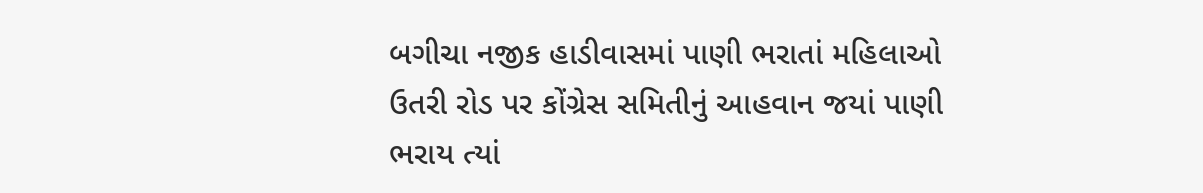બગીચા નજીક હાડીવાસમાં પાણી ભરાતાં મહિલાઓ ઉતરી રોડ પર કોંગ્રેસ સમિતીનું આહવાન જયાં પાણી ભરાય ત્યાં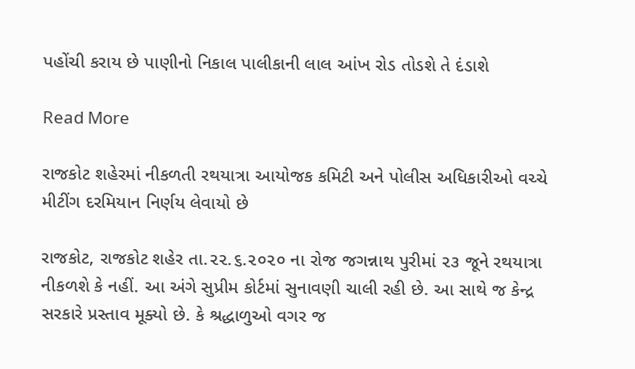પહોંચી કરાય છે પાણીનો નિકાલ પાલીકાની લાલ આંખ રોડ તોડશે તે દંડાશે

Read More

રાજકોટ શહેરમાં નીકળતી રથયાત્રા આયોજક કમિટી અને પોલીસ અધિકારીઓ વચ્ચે મીટીંગ દરમિયાન નિર્ણય લેવાયો છે

રાજકોટ, રાજકોટ શહેર તા.૨૨.૬.૨૦૨૦ ના રોજ જગન્નાથ પુરીમાં ૨૩ જૂને રથયાત્રા નીકળશે કે નહીં. આ અંગે સુપ્રીમ કોર્ટમાં સુનાવણી ચાલી રહી છે. આ સાથે જ કેન્દ્ર સરકારે પ્રસ્તાવ મૂક્યો છે. કે શ્રદ્ધાળુઓ વગર જ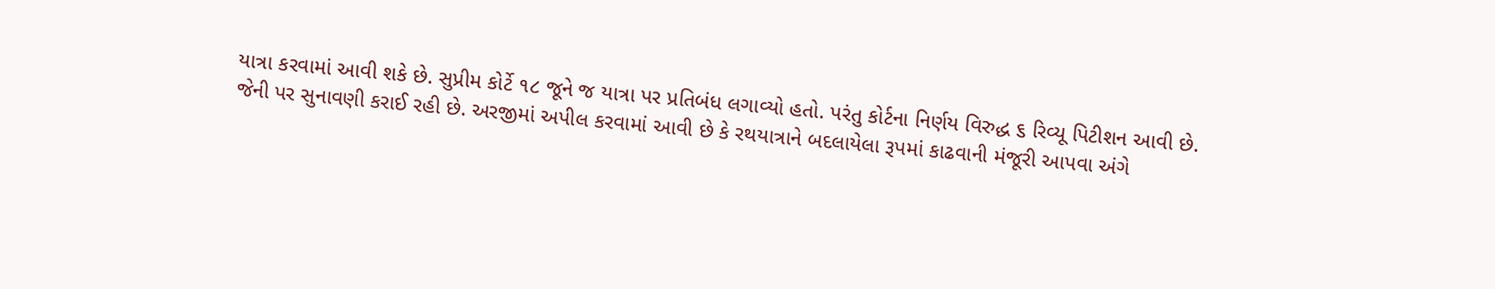યાત્રા કરવામાં આવી શકે છે. સુપ્રીમ કોર્ટે ૧૮ જૂને જ યાત્રા પર પ્રતિબંધ લગાવ્યો હતો. પરંતુ કોર્ટના નિર્ણય વિરુદ્ધ ૬ રિવ્યૂ પિટીશન આવી છે. જેની પર સુનાવણી કરાઈ રહી છે. અરજીમાં અપીલ કરવામાં આવી છે કે રથયાત્રાને બદલાયેલા રૂપમાં કાઢવાની મંજૂરી આપવા અંગે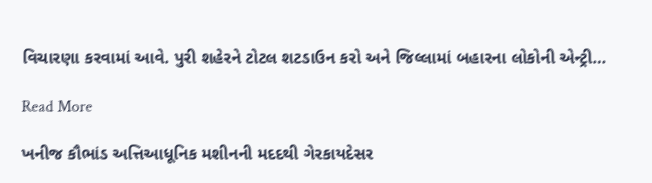વિચારણા કરવામાં આવે. પુરી શહેરને ટોટલ શટડાઉન કરો અને જિલ્લામાં બહારના લોકોની એન્ટ્રી…

Read More

ખનીજ કૌભાંડ અત્તિઆધૂનિક મશીનની મદદથી ગેરકાયદેસર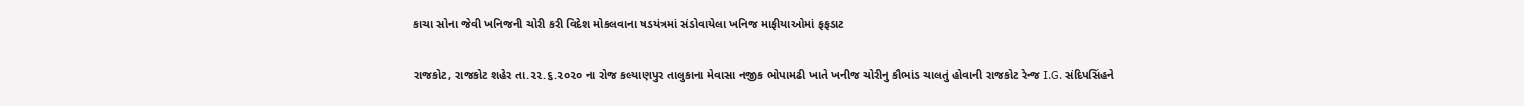કાચા સોના જેવી ખનિજની ચોરી કરી વિદેશ મોકલવાના ષડયંત્રમાં સંડોવાયેલા ખનિજ માફીયાઓમાં ફફડાટ

રાજકોટ, રાજકોટ શહેર તા.૨૨.૬.૨૦૨૦ ના રોજ કલ્યાણપુર તાલુકાના મેવાસા નજીક ભોપામઢી ખાતે ખનીજ ચોરીનુ કૌભાંડ ચાલતું હોવાની રાજકોટ રેન્જ I.G. સંદિપસિંહને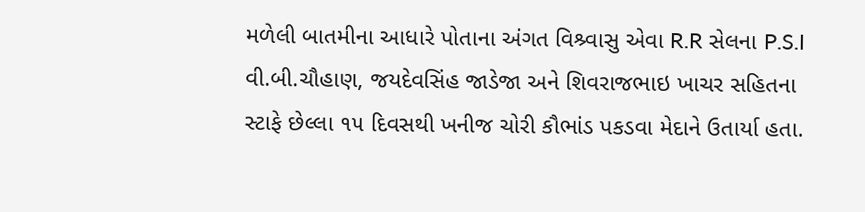મળેલી બાતમીના આધારે પોતાના અંગત વિશ્ર્વાસુ એવા R.R સેલના P.S.I વી.બી.ચૌહાણ, જયદેવસિંહ જાડેજા અને શિવરાજભાઇ ખાચર સહિતના સ્ટાફે છેલ્લા ૧૫ દિવસથી ખનીજ ચોરી કૌભાંડ પકડવા મેદાને ઉતાર્યા હતા.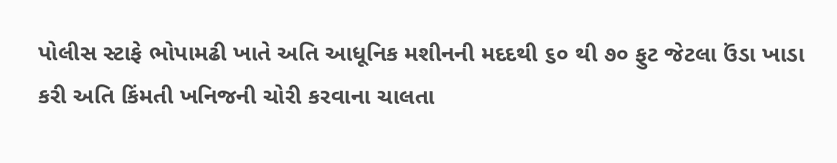પોલીસ સ્ટાફે ભોપામઢી ખાતે અતિ આધૂનિક મશીનની મદદથી ૬૦ થી ૭૦ ફુટ જેટલા ઉંડા ખાડા કરી અતિ કિંમતી ખનિજની ચોરી કરવાના ચાલતા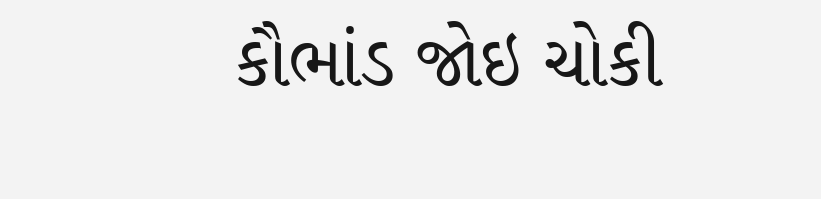કૌભાંડ જોઇ ચોકી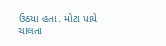ઉઠયા હતા. મોટા પાયે ચાલતા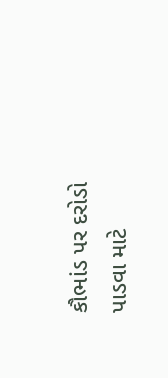કૌભાંડ પર દરોડો પાડવા માટે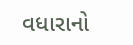વધારાનો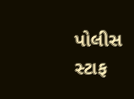પોલીસ સ્ટાફ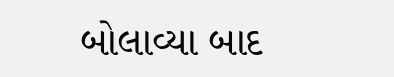બોલાવ્યા બાદ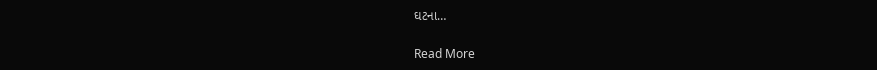ઘટના…

Read More